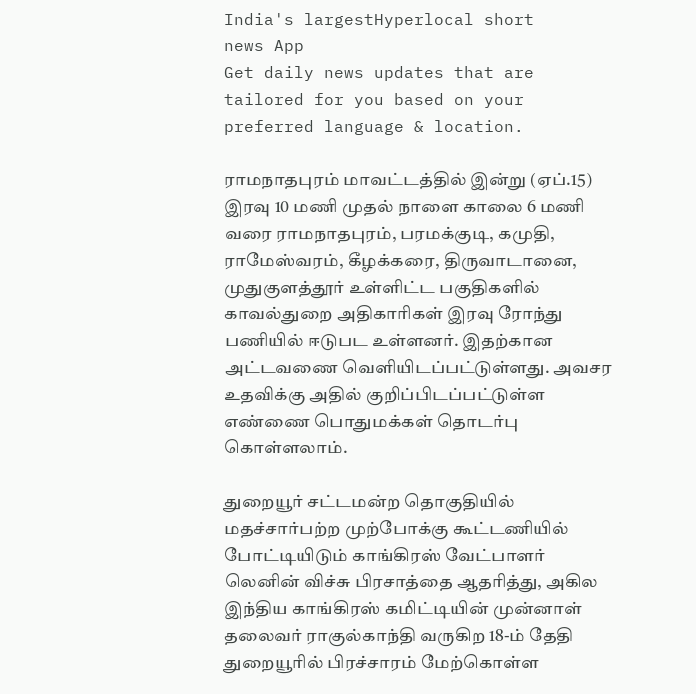India's largestHyperlocal short
news App
Get daily news updates that are tailored for you based on your preferred language & location.

ராமநாதபுரம் மாவட்டத்தில் இன்று (ஏப்.15) இரவு 10 மணி முதல் நாளை காலை 6 மணி வரை ராமநாதபுரம், பரமக்குடி, கமுதி, ராமேஸ்வரம், கீழக்கரை, திருவாடானை, முதுகுளத்தூர் உள்ளிட்ட பகுதிகளில் காவல்துறை அதிகாரிகள் இரவு ரோந்து பணியில் ஈடுபட உள்ளனர். இதற்கான அட்டவணை வெளியிடப்பட்டுள்ளது. அவசர உதவிக்கு அதில் குறிப்பிடப்பட்டுள்ள எண்ணை பொதுமக்கள் தொடர்பு கொள்ளலாம்.

துறையூர் சட்டமன்ற தொகுதியில் மதச்சார்பற்ற முற்போக்கு கூட்டணியில் போட்டியிடும் காங்கிரஸ் வேட்பாளர் லெனின் விச்சு பிரசாத்தை ஆதரித்து, அகில இந்திய காங்கிரஸ் கமிட்டியின் முன்னாள் தலைவர் ராகுல்காந்தி வருகிற 18-ம் தேதி துறையூரில் பிரச்சாரம் மேற்கொள்ள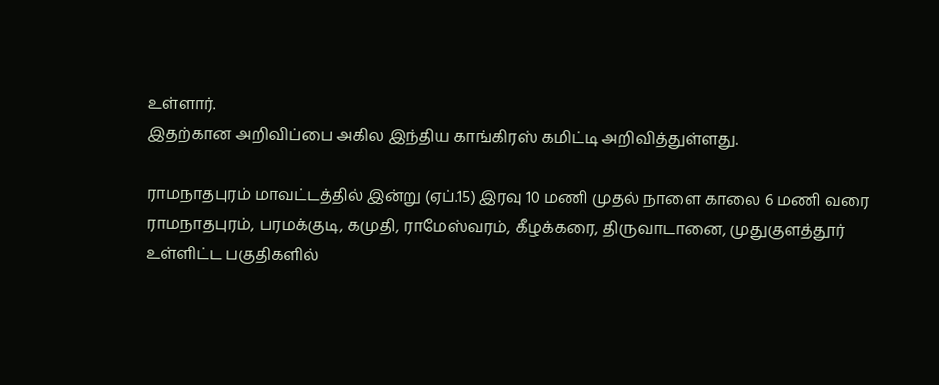உள்ளார்.
இதற்கான அறிவிப்பை அகில இந்திய காங்கிரஸ் கமிட்டி அறிவித்துள்ளது.

ராமநாதபுரம் மாவட்டத்தில் இன்று (ஏப்.15) இரவு 10 மணி முதல் நாளை காலை 6 மணி வரை ராமநாதபுரம், பரமக்குடி, கமுதி, ராமேஸ்வரம், கீழக்கரை, திருவாடானை, முதுகுளத்தூர் உள்ளிட்ட பகுதிகளில்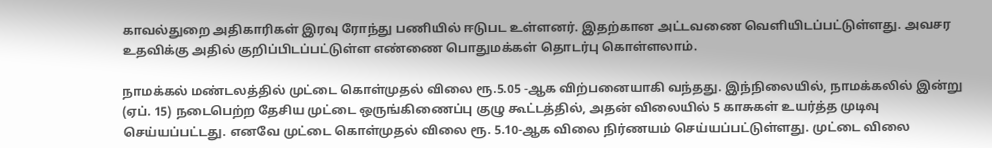காவல்துறை அதிகாரிகள் இரவு ரோந்து பணியில் ஈடுபட உள்ளனர். இதற்கான அட்டவணை வெளியிடப்பட்டுள்ளது. அவசர உதவிக்கு அதில் குறிப்பிடப்பட்டுள்ள எண்ணை பொதுமக்கள் தொடர்பு கொள்ளலாம்.

நாமக்கல் மண்டலத்தில் முட்டை கொள்முதல் விலை ரூ.5.05 -ஆக விற்பனையாகி வந்தது. இந்நிலையில், நாமக்கலில் இன்று (ஏப். 15) நடைபெற்ற தேசிய முட்டை ஒருங்கிணைப்பு குழு கூட்டத்தில், அதன் விலையில் 5 காசுகள் உயர்த்த முடிவு செய்யப்பட்டது. எனவே முட்டை கொள்முதல் விலை ரூ. 5.10-ஆக விலை நிர்ணயம் செய்யப்பட்டுள்ளது. முட்டை விலை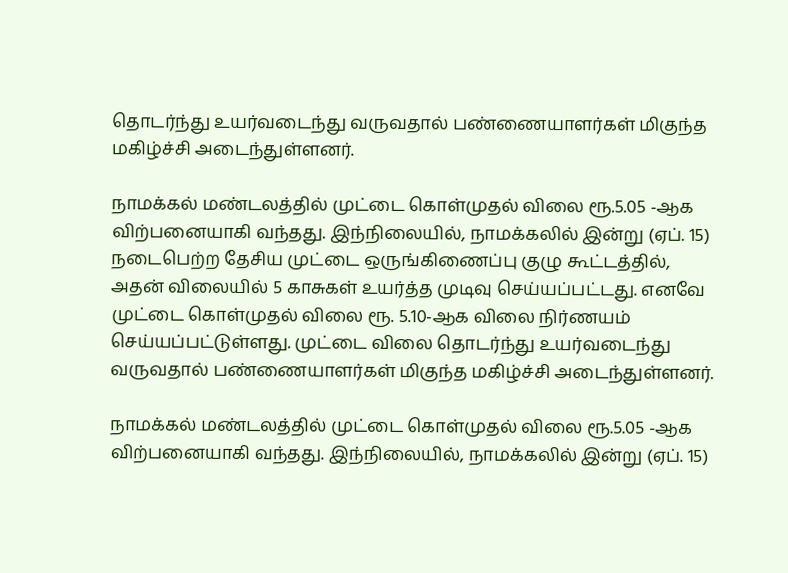தொடர்ந்து உயர்வடைந்து வருவதால் பண்ணையாளர்கள் மிகுந்த மகிழ்ச்சி அடைந்துள்ளனர்.

நாமக்கல் மண்டலத்தில் முட்டை கொள்முதல் விலை ரூ.5.05 -ஆக விற்பனையாகி வந்தது. இந்நிலையில், நாமக்கலில் இன்று (ஏப். 15) நடைபெற்ற தேசிய முட்டை ஒருங்கிணைப்பு குழு கூட்டத்தில், அதன் விலையில் 5 காசுகள் உயர்த்த முடிவு செய்யப்பட்டது. எனவே முட்டை கொள்முதல் விலை ரூ. 5.10-ஆக விலை நிர்ணயம் செய்யப்பட்டுள்ளது. முட்டை விலை தொடர்ந்து உயர்வடைந்து வருவதால் பண்ணையாளர்கள் மிகுந்த மகிழ்ச்சி அடைந்துள்ளனர்.

நாமக்கல் மண்டலத்தில் முட்டை கொள்முதல் விலை ரூ.5.05 -ஆக விற்பனையாகி வந்தது. இந்நிலையில், நாமக்கலில் இன்று (ஏப். 15)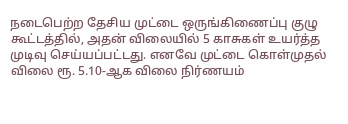நடைபெற்ற தேசிய முட்டை ஒருங்கிணைப்பு குழு கூட்டத்தில், அதன் விலையில் 5 காசுகள் உயர்த்த முடிவு செய்யப்பட்டது. எனவே முட்டை கொள்முதல் விலை ரூ. 5.10-ஆக விலை நிர்ணயம்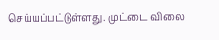செய்யப்பட்டுள்ளது. முட்டை விலை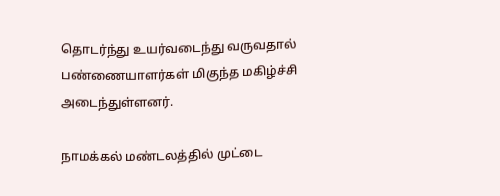தொடர்ந்து உயர்வடைந்து வருவதால் பண்ணையாளர்கள் மிகுந்த மகிழ்ச்சி அடைந்துள்ளனர்.

நாமக்கல் மண்டலத்தில் முட்டை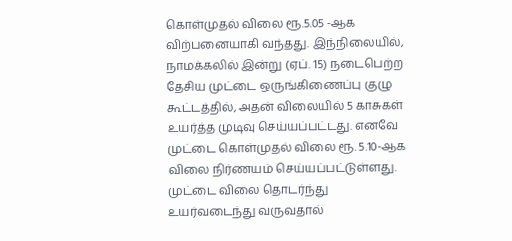கொள்முதல் விலை ரூ.5.05 -ஆக விற்பனையாகி வந்தது. இந்நிலையில், நாமக்கலில் இன்று (ஏப். 15) நடைபெற்ற தேசிய முட்டை ஒருங்கிணைப்பு குழு கூட்டத்தில், அதன் விலையில் 5 காசுகள் உயர்த்த முடிவு செய்யப்பட்டது. எனவே முட்டை கொள்முதல் விலை ரூ. 5.10-ஆக விலை நிர்ணயம் செய்யப்பட்டுள்ளது. முட்டை விலை தொடர்ந்து உயர்வடைந்து வருவதால்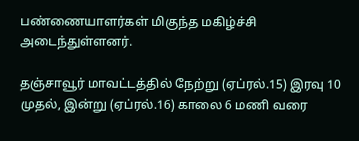பண்ணையாளர்கள் மிகுந்த மகிழ்ச்சி அடைந்துள்ளனர்.

தஞ்சாவூர் மாவட்டத்தில் நேற்று (ஏப்ரல்.15) இரவு 10 முதல், இன்று (ஏப்ரல்.16) காலை 6 மணி வரை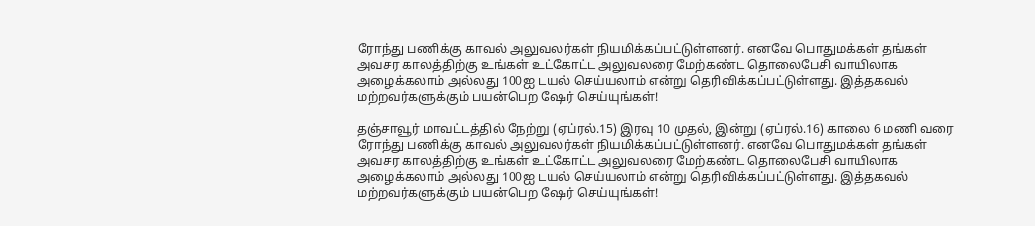ரோந்து பணிக்கு காவல் அலுவலர்கள் நியமிக்கப்பட்டுள்ளனர். எனவே பொதுமக்கள் தங்கள் அவசர காலத்திற்கு உங்கள் உட்கோட்ட அலுவலரை மேற்கண்ட தொலைபேசி வாயிலாக அழைக்கலாம் அல்லது 100ஐ டயல் செய்யலாம் என்று தெரிவிக்கப்பட்டுள்ளது. இத்தகவல் மற்றவர்களுக்கும் பயன்பெற ஷேர் செய்யுங்கள்!

தஞ்சாவூர் மாவட்டத்தில் நேற்று (ஏப்ரல்.15) இரவு 10 முதல், இன்று (ஏப்ரல்.16) காலை 6 மணி வரை ரோந்து பணிக்கு காவல் அலுவலர்கள் நியமிக்கப்பட்டுள்ளனர். எனவே பொதுமக்கள் தங்கள் அவசர காலத்திற்கு உங்கள் உட்கோட்ட அலுவலரை மேற்கண்ட தொலைபேசி வாயிலாக அழைக்கலாம் அல்லது 100ஐ டயல் செய்யலாம் என்று தெரிவிக்கப்பட்டுள்ளது. இத்தகவல் மற்றவர்களுக்கும் பயன்பெற ஷேர் செய்யுங்கள்!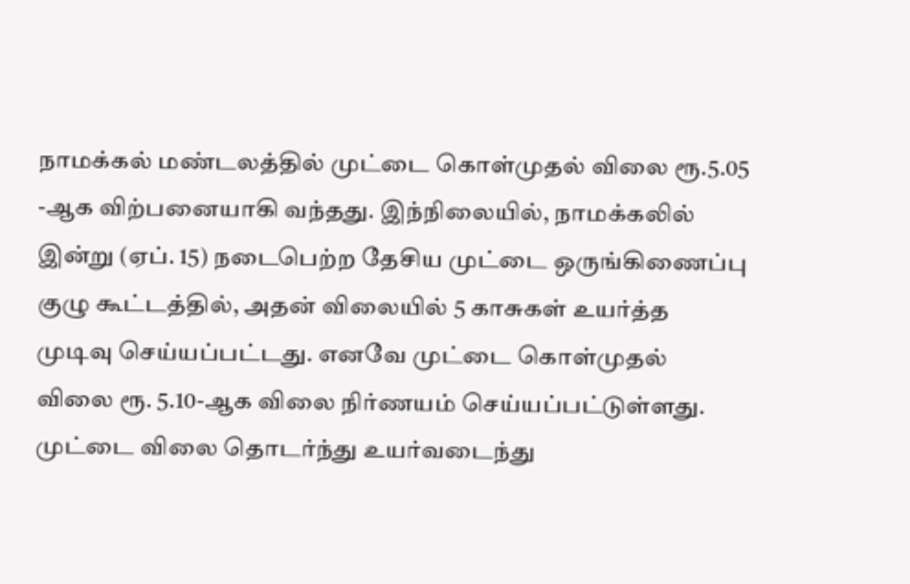நாமக்கல் மண்டலத்தில் முட்டை கொள்முதல் விலை ரூ.5.05 -ஆக விற்பனையாகி வந்தது. இந்நிலையில், நாமக்கலில் இன்று (ஏப். 15) நடைபெற்ற தேசிய முட்டை ஒருங்கிணைப்பு குழு கூட்டத்தில், அதன் விலையில் 5 காசுகள் உயர்த்த முடிவு செய்யப்பட்டது. எனவே முட்டை கொள்முதல் விலை ரூ. 5.10-ஆக விலை நிர்ணயம் செய்யப்பட்டுள்ளது. முட்டை விலை தொடர்ந்து உயர்வடைந்து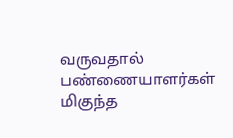வருவதால் பண்ணையாளர்கள் மிகுந்த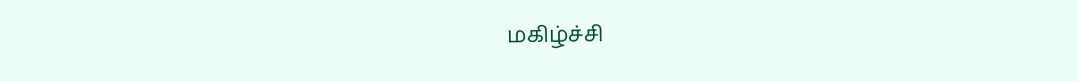மகிழ்ச்சி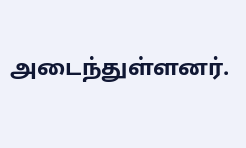அடைந்துள்ளனர்.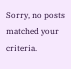Sorry, no posts matched your criteria.